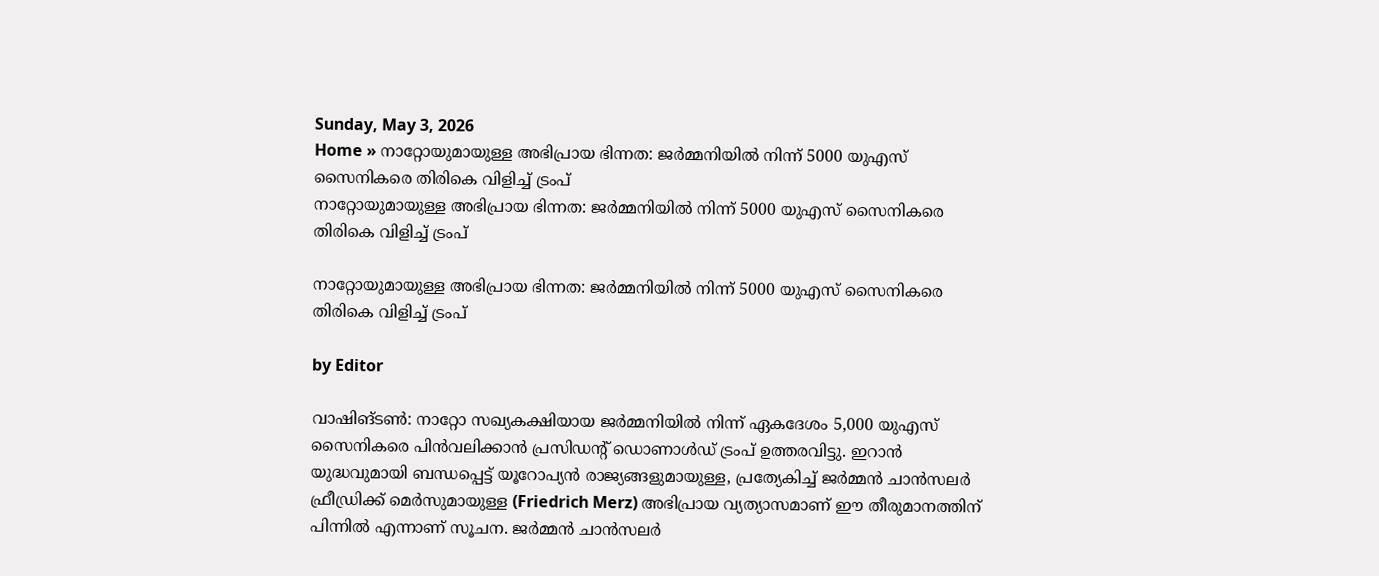Sunday, May 3, 2026
Home » നാറ്റോയുമായുള്ള അഭിപ്രായ ഭിന്നത: ജർമ്മനിയിൽ നിന്ന് 5000 യുഎസ് സൈനികരെ തിരികെ വിളിച്ച് ട്രംപ്
നാറ്റോയുമായുള്ള അഭിപ്രായ ഭിന്നത: ജർമ്മനിയിൽ നിന്ന് 5000 യുഎസ് സൈനികരെ തിരികെ വിളിച്ച് ട്രംപ്

നാറ്റോയുമായുള്ള അഭിപ്രായ ഭിന്നത: ജർമ്മനിയിൽ നിന്ന് 5000 യുഎസ് സൈനികരെ തിരികെ വിളിച്ച് ട്രംപ്

by Editor

വാഷിങ്ടൺ: നാറ്റോ സഖ്യകക്ഷിയായ ജർമ്മനിയിൽ നിന്ന് ഏകദേശം 5,000 യുഎസ് സൈനികരെ പിൻവലിക്കാൻ പ്രസിഡന്റ് ഡൊണാൾഡ് ട്രംപ് ഉത്തരവിട്ടു. ഇറാൻ യുദ്ധവുമായി ബന്ധപ്പെട്ട് യൂറോപ്യൻ രാജ്യങ്ങളുമായുള്ള, പ്രത്യേകിച്ച് ജർമ്മൻ ചാൻസലർ ഫ്രീഡ്രിക്ക് മെർസുമായുള്ള (Friedrich Merz) അഭിപ്രായ വ്യത്യാസമാണ് ഈ തീരുമാനത്തിന് പിന്നിൽ എന്നാണ് സൂചന. ജർമ്മൻ ചാൻസലർ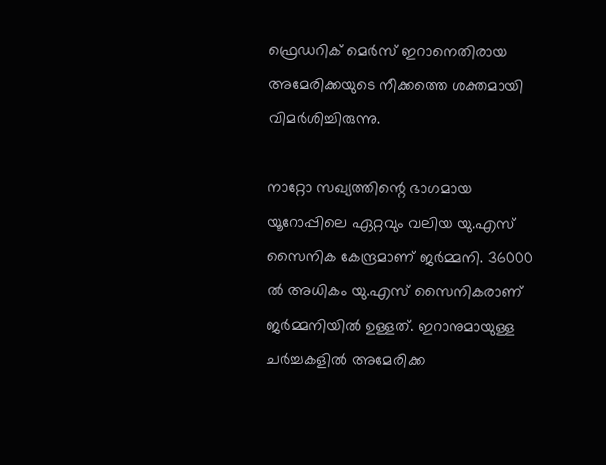ഫ്രെഡറിക് മെർസ് ഇറാനെതിരായ അമേരിക്കയുടെ നീക്കത്തെ ശക്തമായി വിമർശിച്ചിരുന്നു.

നാറ്റോ സഖ്യത്തിന്റെ ഭാഗമായ യൂറോപ്പിലെ ഏറ്റവും വലിയ യു.എസ് സൈനിക കേന്ദ്രമാണ് ജർമ്മനി. 36000 ൽ അധികം യു.എസ് സൈനികരാണ് ജർമ്മനിയിൽ ഉള്ളത്. ഇറാനുമായുള്ള ചർച്ചകളിൽ അമേരിക്ക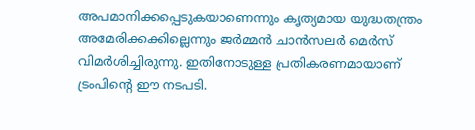അപമാനിക്കപ്പെടുകയാണെന്നും കൃത്യമായ യുദ്ധതന്ത്രം അമേരിക്കക്കില്ലെന്നും ജർമ്മൻ ചാൻസലർ മെർസ് വിമർശിച്ചിരുന്നു. ഇതിനോടുള്ള പ്രതികരണമായാണ് ട്രംപിന്റെ ഈ നടപടി.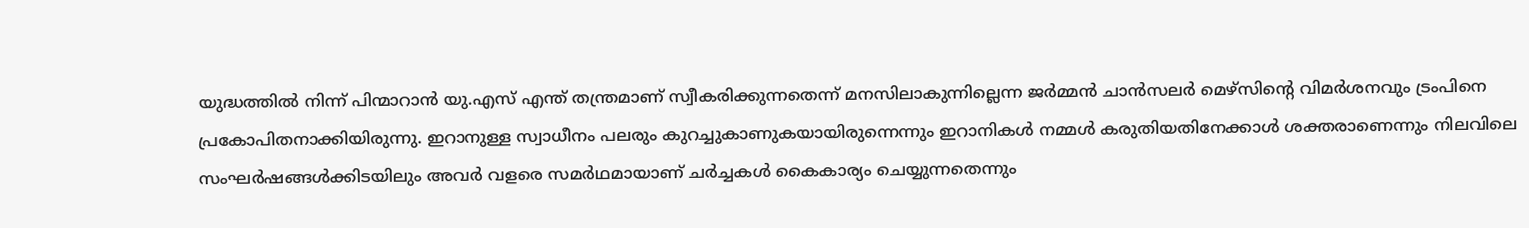യുദ്ധത്തിൽ നിന്ന് പിന്മാറാൻ യു.എസ് എന്ത് തന്ത്രമാണ് സ്വീകരിക്കുന്നതെന്ന് മനസിലാകുന്നില്ലെന്ന ജർമ്മൻ ചാൻസലർ മെഴ്‌സിൻ്റെ വിമർശനവും ട്രംപിനെ പ്രകോപിതനാക്കിയിരുന്നു. ഇറാനുള്ള സ്വാധീനം പലരും കുറച്ചുകാണുകയായിരുന്നെന്നും ഇറാനികൾ നമ്മൾ കരുതിയതിനേക്കാൾ ശക്തരാണെന്നും നിലവിലെ സംഘർഷങ്ങൾക്കിടയിലും അവർ വളരെ സമർഥമായാണ് ചർച്ചകൾ കൈകാര്യം ചെയ്യുന്നതെന്നും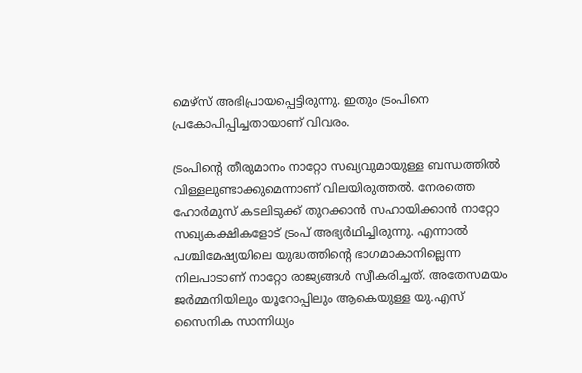മെഴ്‌സ് അഭിപ്രായപ്പെട്ടിരുന്നു. ഇതും ട്രംപിനെ പ്രകോപിപ്പിച്ചതായാണ് വിവരം.

ട്രംപിന്റെ തീരുമാനം നാറ്റോ സഖ്യവുമായുള്ള ബന്ധത്തിൽ വിള്ളലുണ്ടാക്കുമെന്നാണ് വിലയിരുത്തൽ. നേരത്തെ ഹോർമുസ് കടലിടുക്ക് തുറക്കാൻ സഹായിക്കാൻ നാറ്റോ സഖ്യകക്ഷികളോട് ട്രംപ് അഭ്യർഥിച്ചിരുന്നു. എന്നാൽ പശ്ചിമേഷ്യയിലെ യുദ്ധത്തിൻ്റെ ഭാഗമാകാനില്ലെന്ന നിലപാടാണ് നാറ്റോ രാജ്യങ്ങൾ സ്വീകരിച്ചത്. അതേസമയം ജർമ്മനിയിലും യൂറോപ്പിലും ആകെയുള്ള യു.എസ് സൈനിക സാന്നിധ്യം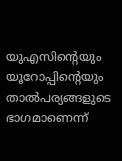യുഎസിന്റെയും യൂറോപ്പിന്റെയും താൽപര്യങ്ങളുടെ ഭാഗമാണെന്ന്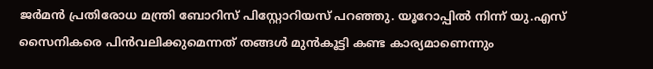ജർമൻ പ്രതിരോധ മന്ത്രി ബോറിസ് പിസ്റ്റോറിയസ് പറഞ്ഞു. യൂറോപ്പിൽ നിന്ന് യു.എസ് സൈനികരെ പിൻവലിക്കുമെന്നത് തങ്ങൾ മുൻകൂട്ടി കണ്ട കാര്യമാണെന്നും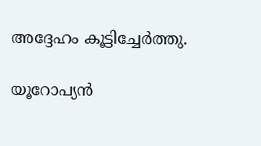അദ്ദേഹം കൂട്ടിച്ചേർത്തു.

യൂറോപ്യൻ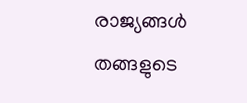രാജ്യങ്ങൾ തങ്ങളുടെ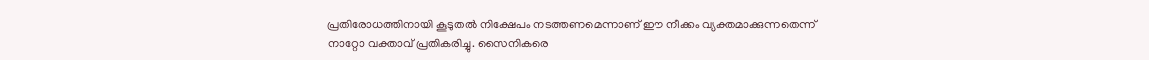പ്രതിരോധത്തിനായി കൂടുതൽ നിക്ഷേപം നടത്തണമെന്നാണ് ഈ നീക്കം വ്യക്തമാക്കുന്നതെന്ന് നാറ്റോ വക്താവ് പ്രതികരിച്ചു. സൈനികരെ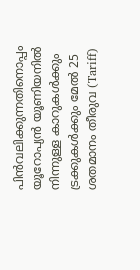പിൻവലിക്കുന്നതിനൊപ്പം യൂറോപ്യൻ യൂണിയനിൽ നിന്നുള്ള കാറുകൾക്കും ട്രക്കുകൾക്കും മേൽ 25 ശതമാനം തീരുവ (Tariff)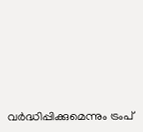വർദ്ധിപ്പിക്കുമെന്നും ട്രംപ്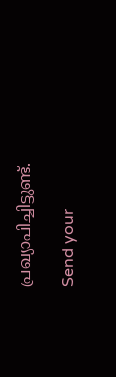പ്രഖ്യാപിച്ചിട്ടുണ്ട്.

Send your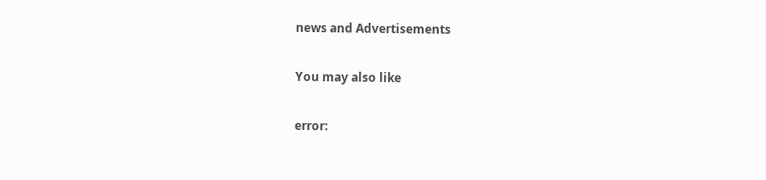news and Advertisements

You may also like

error: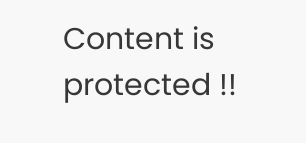Content is protected !!